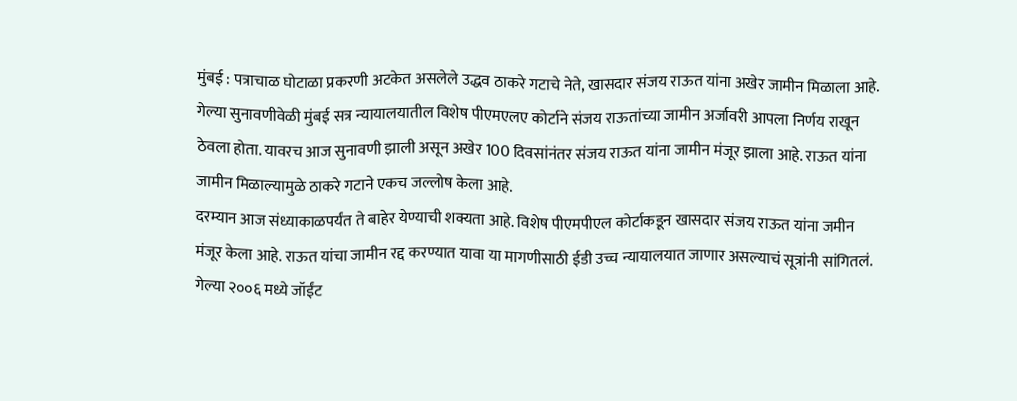मुंबई : पत्राचाळ घोटाळा प्रकरणी अटकेत असलेले उद्धव ठाकरे गटाचे नेते, खासदार संजय राऊत यांना अखेर जामीन मिळाला आहे. गेल्या सुनावणीवेळी मुंबई सत्र न्यायालयातील विशेष पीएमएलए कोर्टाने संजय राऊतांच्या जामीन अर्जावरी आपला निर्णय राखून ठेवला होता. यावरच आज सुनावणी झाली असून अखेर 100 दिवसांनंतर संजय राऊत यांना जामीन मंजूर झाला आहे. राऊत यांना जामीन मिळाल्यामुळे ठाकरे गटाने एकच जल्लोष केला आहे.
दरम्यान आज संध्याकाळपर्यंत ते बाहेर येण्याची शक्यता आहे. विशेष पीएमपीएल कोर्टाकडून खासदार संजय राऊत यांना जमीन मंजूर केला आहे. राऊत यांचा जामीन रद्द करण्यात यावा या मागणीसाठी ईडी उच्च न्यायालयात जाणार असल्याचं सूत्रांनी सांगितलं.
गेल्या २००६ मध्ये जॉईंट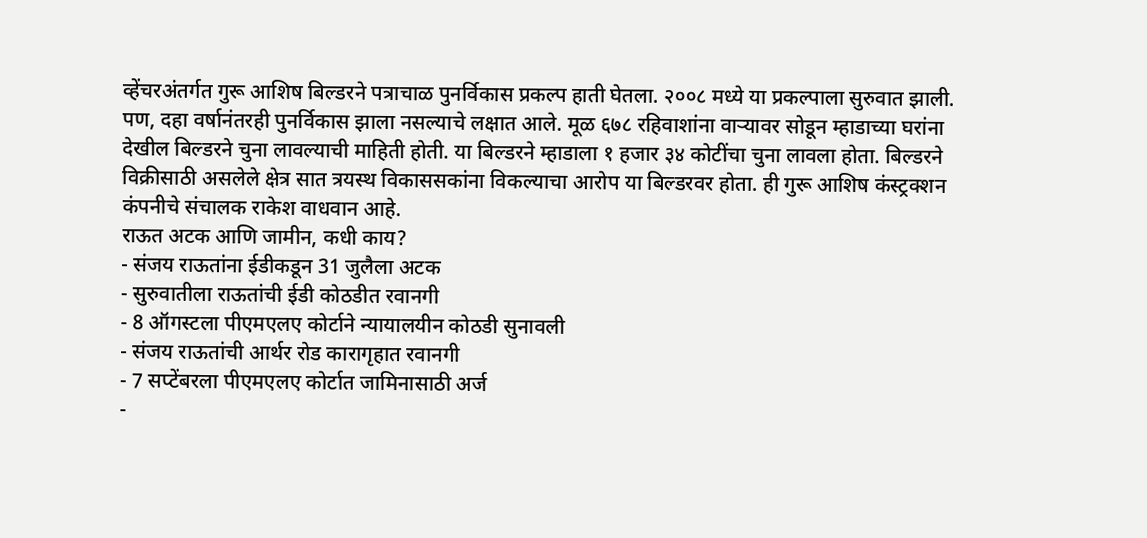व्हेंचरअंतर्गत गुरू आशिष बिल्डरने पत्राचाळ पुनर्विकास प्रकल्प हाती घेतला. २००८ मध्ये या प्रकल्पाला सुरुवात झाली. पण, दहा वर्षानंतरही पुनर्विकास झाला नसल्याचे लक्षात आले. मूळ ६७८ रहिवाशांना वाऱ्यावर सोडून म्हाडाच्या घरांना देखील बिल्डरने चुना लावल्याची माहिती होती. या बिल्डरने म्हाडाला १ हजार ३४ कोटींचा चुना लावला होता. बिल्डरने विक्रीसाठी असलेले क्षेत्र सात त्रयस्थ विकाससकांना विकल्याचा आरोप या बिल्डरवर होता. ही गुरू आशिष कंस्ट्रक्शन कंपनीचे संचालक राकेश वाधवान आहे.
राऊत अटक आणि जामीन, कधी काय?
- संजय राऊतांना ईडीकडून 31 जुलैला अटक
- सुरुवातीला राऊतांची ईडी कोठडीत रवानगी
- 8 ऑगस्टला पीएमएलए कोर्टाने न्यायालयीन कोठडी सुनावली
- संजय राऊतांची आर्थर रोड कारागृहात रवानगी
- 7 सप्टेंबरला पीएमएलए कोर्टात जामिनासाठी अर्ज
-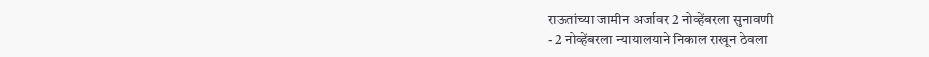राऊतांच्या जामीन अर्जावर 2 नोव्हेंबरला सुनावणी
- 2 नोव्हेंबरला न्यायालयाने निकाल राखून ठेवला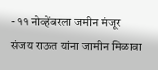- ११ नोव्हेंबरला जमीन मंजूर
संजय राऊत यांना जामीन मिळावा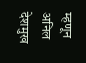म्हणून अनिल देशमुख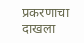प्रकरणाचा दाखला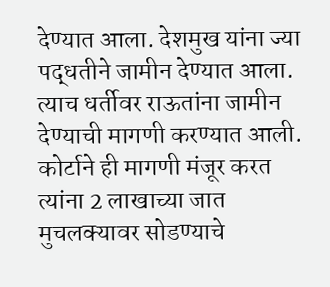देण्यात आला. देशमुख यांना ज्या पद्धतीने जामीन देण्यात आला. त्याच धर्तीवर राऊतांना जामीन देण्याची मागणी करण्यात आली. कोर्टाने ही मागणी मंजूर करत त्यांना 2 लाखाच्या जात मुचलक्यावर सोडण्याचे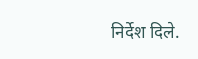निर्देश दिले.